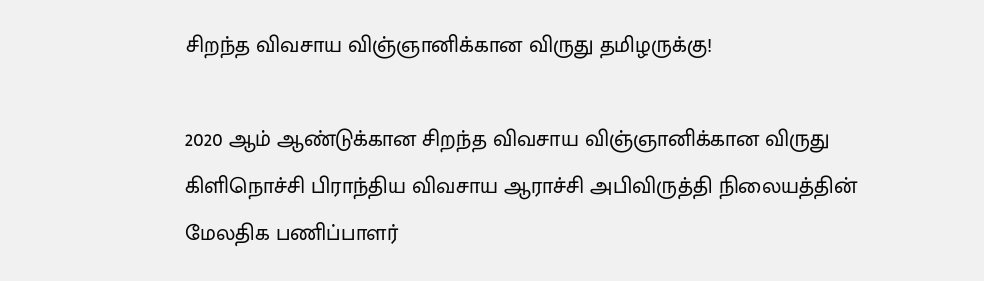சிறந்த விவசாய விஞ்ஞானிக்கான விருது தமிழருக்கு!

2020 ஆம் ஆண்டுக்கான சிறந்த விவசாய விஞ்ஞானிக்கான விருது கிளிநொச்சி பிராந்திய விவசாய ஆராச்சி அபிவிருத்தி நிலையத்தின் மேலதிக பணிப்பாளர்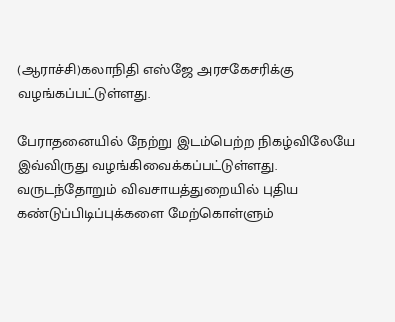(ஆராச்சி)கலாநிதி எஸ்ஜே அரசகேசரிக்கு வழங்கப்பட்டுள்ளது.

பேராதனையில் நேற்று இடம்பெற்ற நிகழ்விலேயே இவ்விருது வழங்கிவைக்கப்பட்டுள்ளது. வருடந்தோறும் விவசாயத்துறையில் புதிய கண்டுப்பிடிப்புக்களை மேற்கொள்ளும்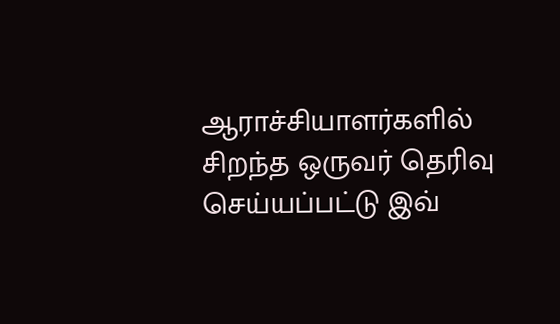ஆராச்சியாளர்களில் சிறந்த ஒருவர் தெரிவு செய்யப்பட்டு இவ்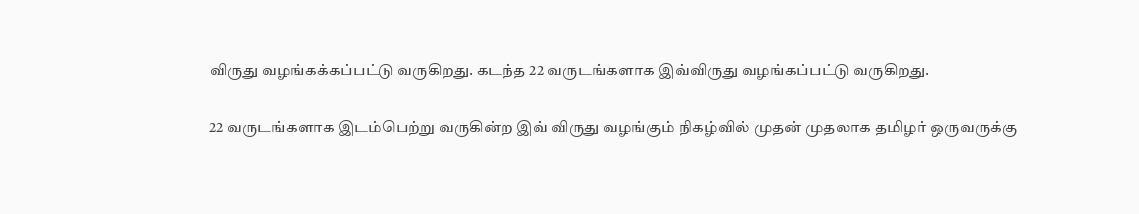விருது வழங்கக்கப்பட்டு வருகிறது. கடந்த 22 வருடங்களாக இவ்விருது வழங்கப்பட்டு வருகிறது.

22 வருடங்களாக இடம்பெற்று வருகின்ற இவ் விருது வழங்கும் நிகழ்வில் முதன் முதலாக தமிழர் ஒருவருக்கு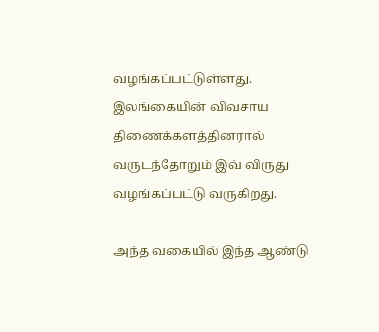வழங்கப்பட்டுள்ளது. இலங்கையின் விவசாய திணைக்களத்தினரால் வருடந்தோறும் இவ் விருது வழங்கப்பட்டு வருகிறது.

அந்த வகையில் இந்த ஆண்டு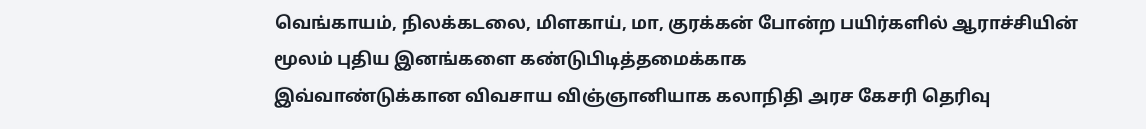வெங்காயம், நிலக்கடலை, மிளகாய், மா, குரக்கன் போன்ற பயிர்களில் ஆராச்சியின் மூலம் புதிய இனங்களை கண்டுபிடித்தமைக்காக
இவ்வாண்டுக்கான விவசாய விஞ்ஞானியாக கலாநிதி அரச கேசரி தெரிவு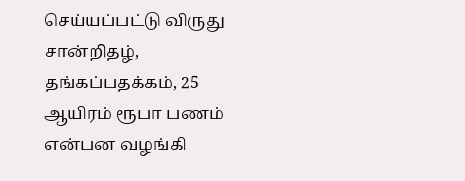செய்யப்பட்டு விருது சான்றிதழ், தங்கப்பதக்கம், 25 ஆயிரம் ரூபா பணம்
என்பன வழங்கி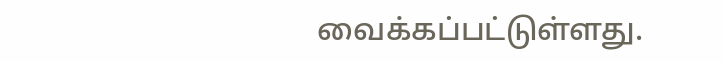வைக்கப்பட்டுள்ளது.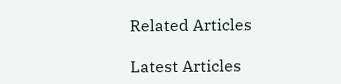Related Articles

Latest Articles